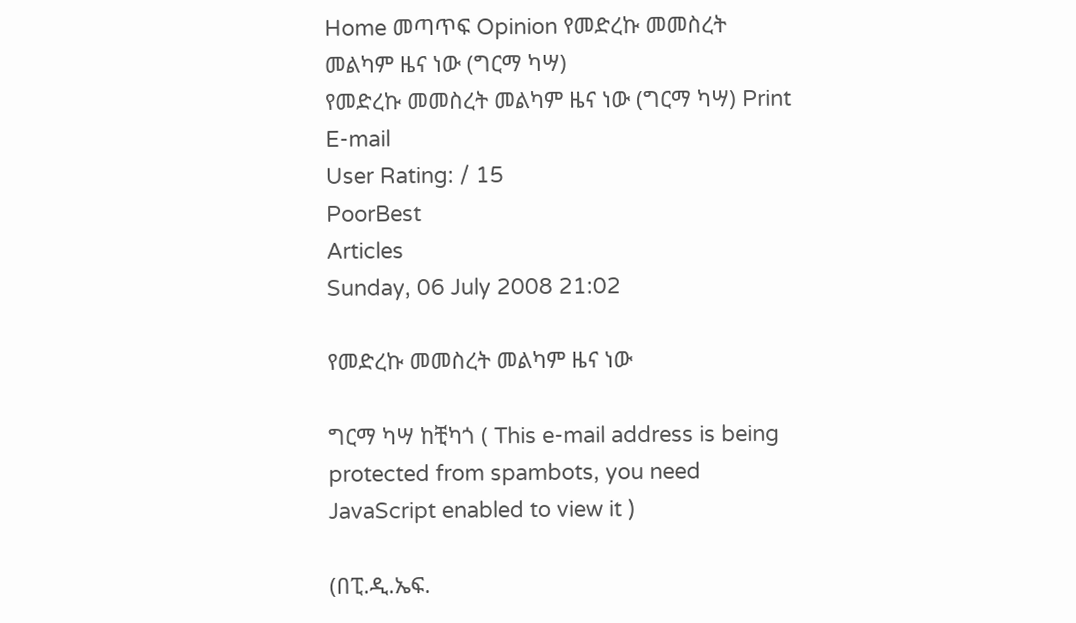Home መጣጥፍ Opinion የመድረኩ መመስረት መልካም ዜና ነው (ግርማ ካሣ)
የመድረኩ መመስረት መልካም ዜና ነው (ግርማ ካሣ) Print E-mail
User Rating: / 15
PoorBest
Articles
Sunday, 06 July 2008 21:02

የመድረኩ መመስረት መልካም ዜና ነው

ግርማ ካሣ ከቺካጎ ( This e-mail address is being protected from spambots, you need JavaScript enabled to view it )

(በፒ.ዲ.ኤፍ.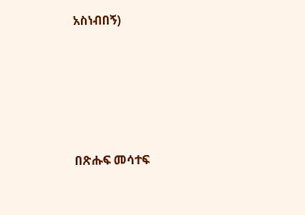አስነብበኝ)






በጽሑፍ መሳተፍ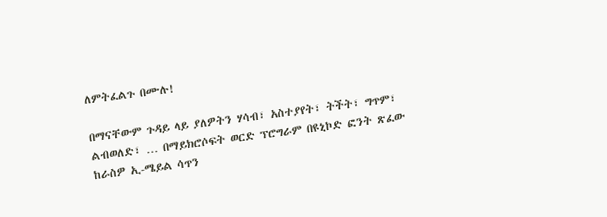ለምትፈልጉ በሙሉ!

በማናቸውም ጉዳይ ላይ ያለዎትን ሃሳብ፣ አስተያየት፣ ትችት፣ ግጥም፣ ልብወለድ፣ … በማይክሮሶፍት ወርድ ፕሮግራም በዩኒኮድ ፎንት ጽፈው ከራስዎ ኢ-ሜይል ሳጥን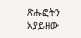ጽሑፎትን አያይዘው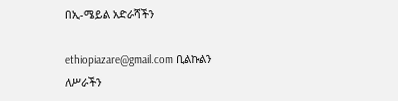በኢ-ሜይል አድራሻችን

ethiopiazare@gmail.com ቢልኩልን ለሥራችን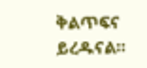ቅልጥፍና ይረዱናል።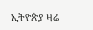ኢትዮጵያ ዛሬ